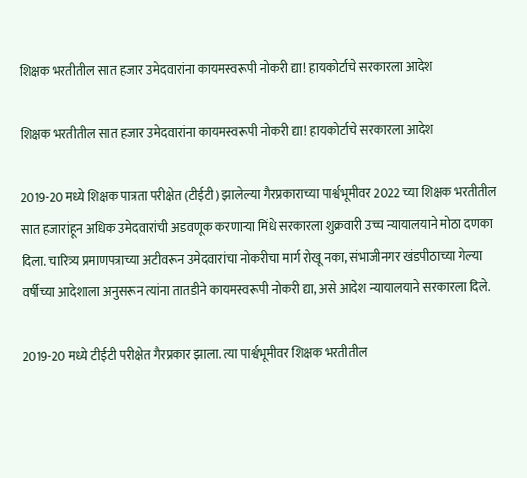शिक्षक भरतीतील सात हजार उमेदवारांना कायमस्वरूपी नोकरी द्या! हायकोर्टाचे सरकारला आदेश

शिक्षक भरतीतील सात हजार उमेदवारांना कायमस्वरूपी नोकरी द्या! हायकोर्टाचे सरकारला आदेश

2019-20 मध्ये शिक्षक पात्रता परीक्षेत (टीईटी) झालेल्या गैरप्रकाराच्या पार्श्वभूमीवर 2022 च्या शिक्षक भरतीतील सात हजारांहून अधिक उमेदवारांची अडवणूक करणाऱ्या मिंधे सरकारला शुक्रवारी उच्च न्यायालयाने मोठा दणका दिला. चारित्र्य प्रमाणपत्राच्या अटीवरून उमेदवारांचा नोकरीचा मार्ग रोखू नका, संभाजीनगर खंडपीठाच्या गेल्या वर्षीच्या आदेशाला अनुसरून त्यांना तातडीने कायमस्वरूपी नोकरी द्या, असे आदेश न्यायालयाने सरकारला दिले.

2019-20 मध्ये टीईटी परीक्षेत गैरप्रकार झाला. त्या पार्श्वभूमीवर शिक्षक भरतीतील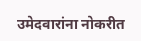उमेदवारांना नोकरीत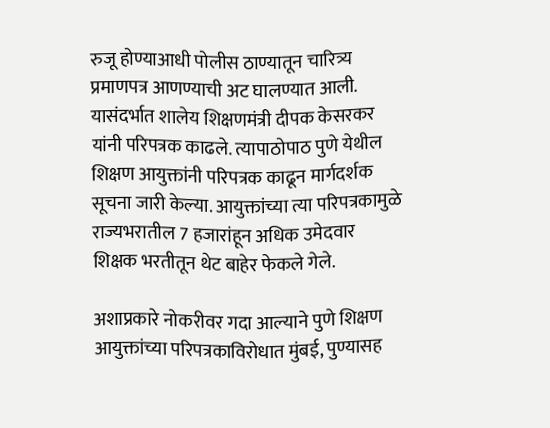रुजू होण्याआधी पोलीस ठाण्यातून चारित्र्य प्रमाणपत्र आणण्याची अट घालण्यात आली. यासंदर्भात शालेय शिक्षणमंत्री दीपक केसरकर यांनी परिपत्रक काढले. त्यापाठोपाठ पुणे येथील शिक्षण आयुक्तांनी परिपत्रक काढून मार्गदर्शक सूचना जारी केल्या. आयुक्तांच्या त्या परिपत्रकामुळे राज्यभरातील 7 हजारांहून अधिक उमेदवार शिक्षक भरतीतून थेट बाहेर फेकले गेले.

अशाप्रकारे नोकरीवर गदा आल्याने पुणे शिक्षण आयुक्तांच्या परिपत्रकाविरोधात मुंबई, पुण्यासह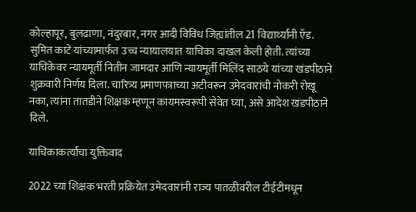कोल्हापूर, बुलढाणा, नंदुरबार, नगर आदी विविध जिह्यांतील 21 विद्यार्थ्यांनी ऍड. सुमित काटे यांच्यामार्फत उच्च न्यायालयात याचिका दाखल केली होती. त्यांच्या याचिकेवर न्यायमूर्ती नितीन जामदार आणि न्यायमूर्ती मिलिंद साठये यांच्या खंडपीठाने शुक्रवारी निर्णय दिला. चारित्र्य प्रमाणपत्राच्या अटीवरून उमेदवारांची नोकरी रोखू नका, त्यांना तातडीने शिक्षक म्हणून कायमस्वरूपी सेवेत घ्या, असे आदेश खंडपीठाने दिले.

याचिकाकर्त्यांचा युक्तिवाद

2022 च्या शिक्षक भरती प्रक्रियेत उमेदवारांनी राज्य पातळीवरील टीईटीमधून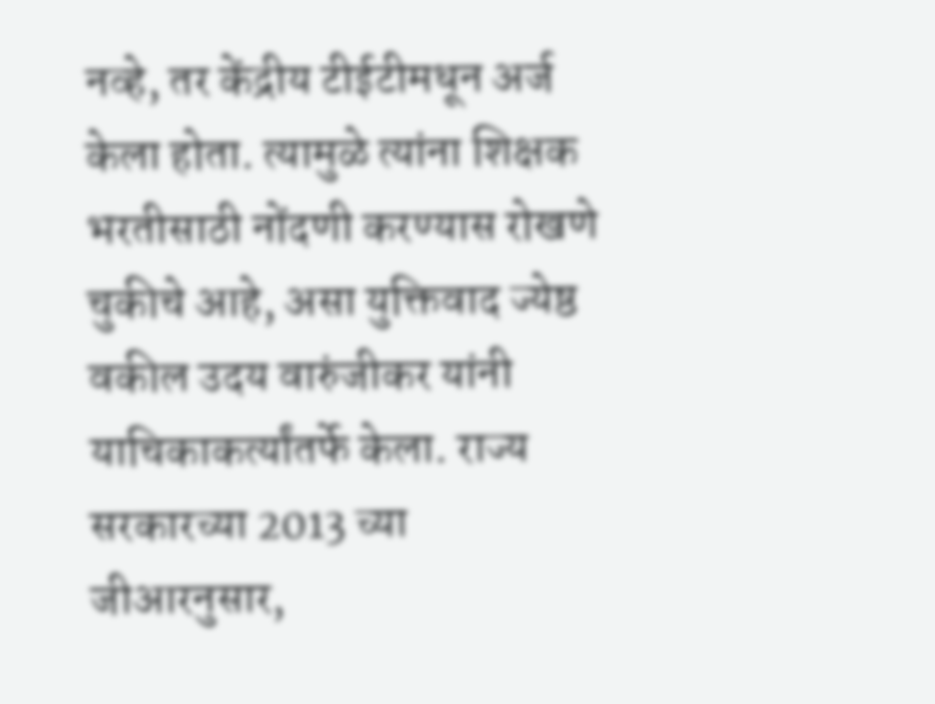नव्हे, तर केंद्रीय टीईटीमधून अर्ज केला होता. त्यामुळे त्यांना शिक्षक भरतीसाठी नोंदणी करण्यास रोखणे चुकीचे आहे, असा युक्तिवाद ज्येष्ठ वकील उदय वारुंजीकर यांनी याचिकाकर्त्यांतर्फे केला. राज्य सरकारच्या 2013 च्या जीआरनुसार,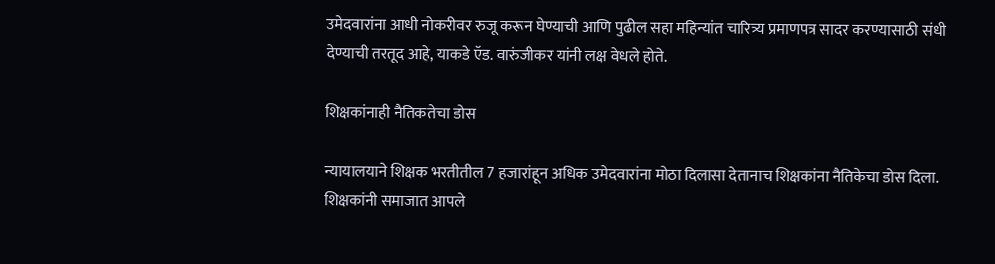उमेदवारांना आधी नोकरीवर रुजू करून घेण्याची आणि पुढील सहा महिन्यांत चारित्र्य प्रमाणपत्र सादर करण्यासाठी संधी देण्याची तरतूद आहे, याकडे ऍड. वारुंजीकर यांनी लक्ष वेधले होते.

शिक्षकांनाही नैतिकतेचा डोस

न्यायालयाने शिक्षक भरतीतील 7 हजारांहून अधिक उमेदवारांना मोठा दिलासा देतानाच शिक्षकांना नैतिकेचा डोस दिला. शिक्षकांनी समाजात आपले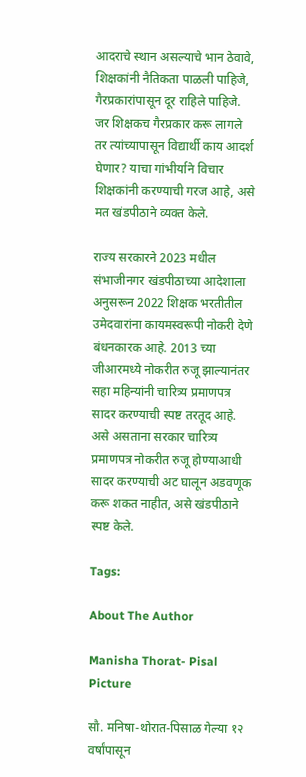आदराचे स्थान असल्याचे भान ठेवावे, शिक्षकांनी नैतिकता पाळली पाहिजे, गैरप्रकारांपासून दूर राहिले पाहिजे. जर शिक्षकच गैरप्रकार करू लागले तर त्यांच्यापासून विद्यार्थी काय आदर्श घेणार? याचा गांभीर्याने विचार शिक्षकांनी करण्याची गरज आहे, असे मत खंडपीठाने व्यक्त केले.

राज्य सरकारने 2023 मधील संभाजीनगर खंडपीठाच्या आदेशाला अनुसरून 2022 शिक्षक भरतीतील उमेदवारांना कायमस्वरूपी नोकरी देणे बंधनकारक आहे. 2013 च्या जीआरमध्ये नोकरीत रुजू झाल्यानंतर सहा महिन्यांनी चारित्र्य प्रमाणपत्र सादर करण्याची स्पष्ट तरतूद आहे. असे असताना सरकार चारित्र्य प्रमाणपत्र नोकरीत रुजू होण्याआधी सादर करण्याची अट घालून अडवणूक करू शकत नाहीत, असे खंडपीठाने स्पष्ट केले.

Tags:

About The Author

Manisha Thorat- Pisal Picture

सौ. मनिषा-थोरात-पिसाळ गेल्या १२ वर्षांपासून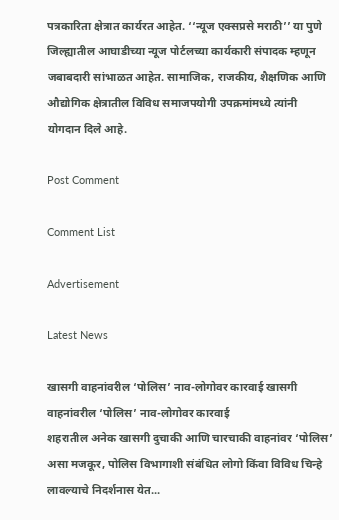पत्रकारिता क्षेत्रात कार्यरत आहेत. ‘‘न्यूज एक्सप्रसे मराठी’’ या पुणे जिल्ह्यातील आघाडीच्या न्यूज पोर्टलच्या कार्यकारी संपादक म्हणून जबाबदारी सांभाळत आहेत. सामाजिक, राजकीय, शैक्षणिक आणि औद्योगिक क्षेत्रातील विविध समाजपयोगी उपक्रमांमध्ये त्यांनी योगदान दिले आहे.

Post Comment

Comment List

Advertisement

Latest News

खासगी वाहनांवरील ‘पोलिस’ नाव-लोगोवर कारवाई खासगी वाहनांवरील ‘पोलिस’ नाव-लोगोवर कारवाई
शहरातील अनेक खासगी दुचाकी आणि चारचाकी वाहनांवर ‘पोलिस’ असा मजकूर, पोलिस विभागाशी संबंधित लोगो किंवा विविध चिन्हे लावल्याचे निदर्शनास येत...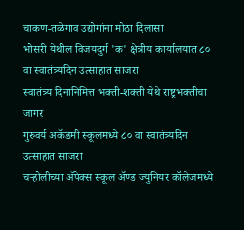चाकण-तळेगाव उद्योगांना मोठा दिलासा
भोसरी येथील विजयदुर्ग 'क' क्षेत्रीय कार्यालयात ८० वा स्वातंत्र्यदिन उत्साहात साजरा
स्वातंत्र्य दिनानिमित्त भक्ती-शक्ती येथे राष्ट्रभक्तीचा जागर
गुरुवर्य अकॅडमी स्कूलमध्ये ८० वा स्वातंत्र्यदिन उत्साहात साजरा
चऱ्होलीच्या अ‍ॅपेक्स स्कूल अ‍ॅण्ड ज्युनियर कॉलेजमध्ये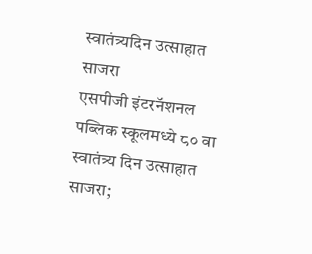स्वातंत्र्यदिन उत्साहात साजरा
एसपीजी इंटरनॅशनल पब्लिक स्कूलमध्ये ८० वा स्वातंत्र्य दिन उत्साहात साजरा;